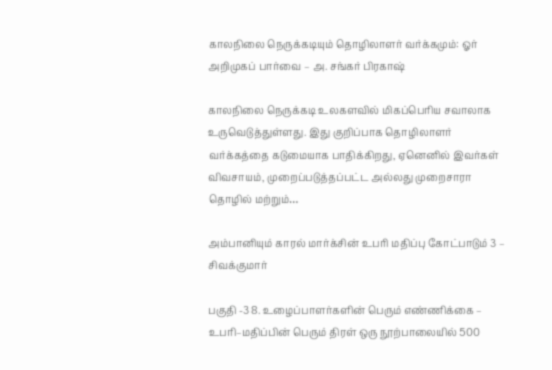காலநிலை நெருக்கடியும் தொழிலாளர் வர்க்கமும்: ஓர் அறிமுகப் பார்வை – அ. சங்கர் பிரகாஷ்

காலநிலை நெருக்கடி உலகளவில் மிகப்பெரிய சவாலாக உருவெடுத்துள்ளது. இது குறிப்பாக தொழிலாளர் வர்க்கத்தை கடுமையாக பாதிக்கிறது, ஏனெனில் இவர்கள் விவசாயம், முறைப்படுத்தப்பட்ட அல்லது முறைசாரா தொழில் மற்றும்…

அம்பானியும் காரல் மார்க்சின் உபரி மதிப்பு கோட்பாடும் 3 – சிவக்குமார்

பகுதி -3 8. உழைப்பாளர்களின் பெரும் எண்ணிக்கை – உபரி–மதிப்பின் பெரும் திரள் ஒரு நூற்பாலையில் 500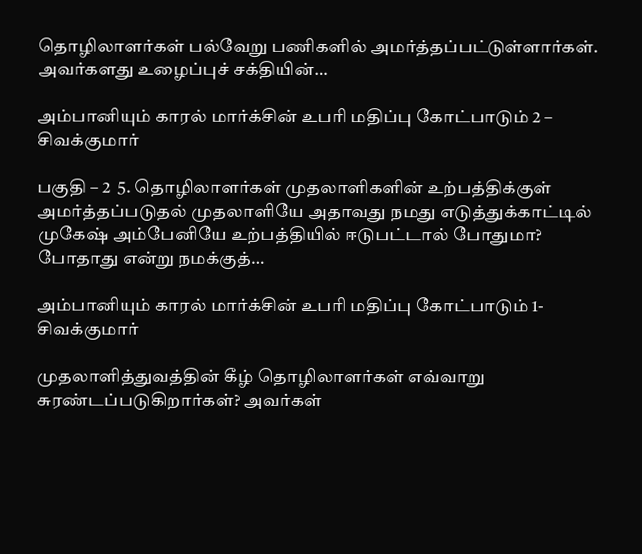தொழிலாளர்கள் பல்வேறு பணிகளில் அமர்த்தப்பட்டுள்ளார்கள். அவர்களது உழைப்புச் சக்தியின்…

அம்பானியும் காரல் மார்க்சின் உபரி மதிப்பு கோட்பாடும் 2 – சிவக்குமார்

பகுதி – 2  5. தொழிலாளர்கள் முதலாளிகளின் உற்பத்திக்குள் அமர்த்தப்படுதல் முதலாளியே அதாவது நமது எடுத்துக்காட்டில் முகேஷ் அம்பேனியே உற்பத்தியில் ஈடுபட்டால் போதுமா? போதாது என்று நமக்குத்…

அம்பானியும் காரல் மார்க்சின் உபரி மதிப்பு கோட்பாடும் 1- சிவக்குமார்

முதலாளித்துவத்தின் கீழ் தொழிலாளர்கள் எவ்வாறு சுரண்டப்படுகிறார்கள்? அவர்கள்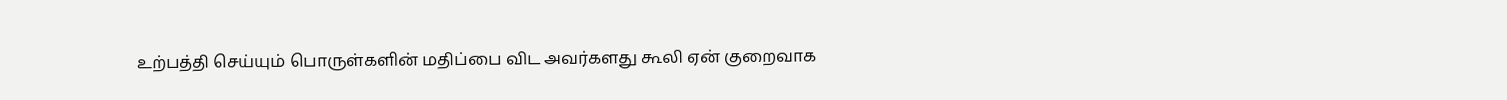உற்பத்தி செய்யும் பொருள்களின் மதிப்பை விட அவர்களது கூலி ஏன் குறைவாக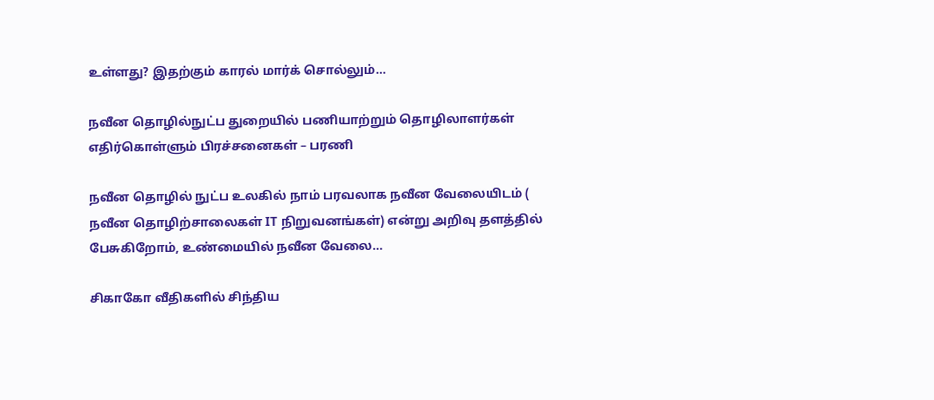உள்ளது? இதற்கும் காரல் மார்க் சொல்லும்…

நவீன தொழில்நுட்ப துறையில் பணியாற்றும் தொழிலாளர்கள் எதிர்கொள்ளும் பிரச்சனைகள் – பரணி

நவீன தொழில் நுட்ப உலகில் நாம் பரவலாக நவீன வேலையிடம் ( நவீன தொழிற்சாலைகள் IT நிறுவனங்கள்) என்று அறிவு தளத்தில் பேசுகிறோம், உண்மையில் நவீன வேலை…

சிகாகோ வீதிகளில் சிந்திய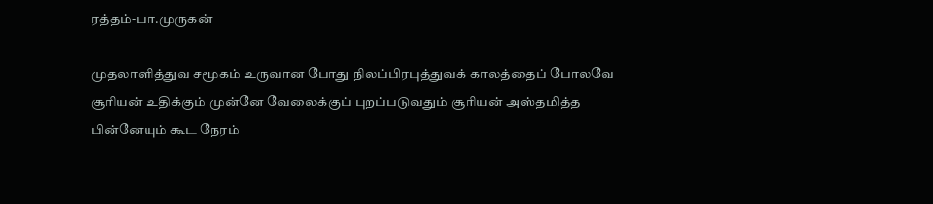ரத்தம்-பா.முருகன்

முதலாளித்துவ சமூகம் உருவான போது நிலப்பிரபுத்துவக் காலத்தைப் போலவே சூரியன் உதிக்கும் முன்னே வேலைக்குப் புறப்படுவதும் சூரியன் அஸ்தமித்த பின்னேயும் கூட நேரம்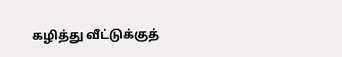கழித்து வீட்டுக்குத்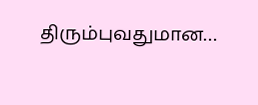திரும்புவதுமான…